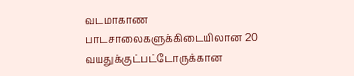வடமாகாண பாடசாலைகளுக்கிடையிலான 20 வயதுக்குட்பட்டோருக்கான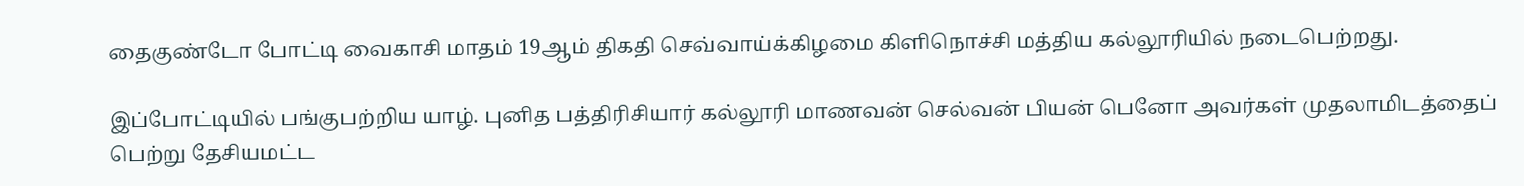தைகுண்டோ போட்டி வைகாசி மாதம் 19ஆம் திகதி செவ்வாய்க்கிழமை கிளிநொச்சி மத்திய கல்லூரியில் நடைபெற்றது.

இப்போட்டியில் பங்குபற்றிய யாழ். புனித பத்திரிசியார் கல்லூரி மாணவன் செல்வன் பியன் பெனோ அவர்கள் முதலாமிடத்தைப் பெற்று தேசியமட்ட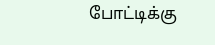போட்டிக்கு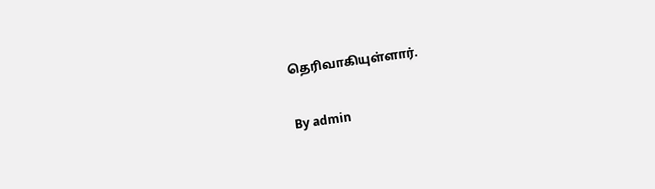தெரிவாகியுள்ளார்.

By admin